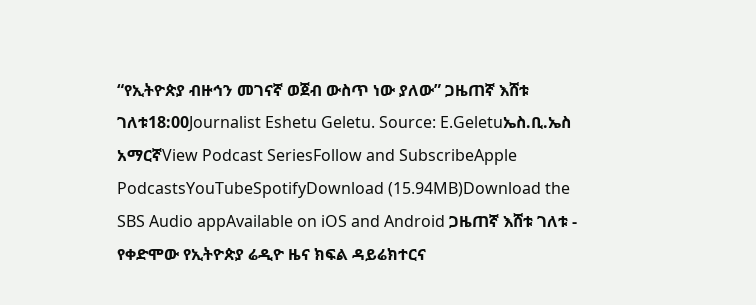“የኢትዮጵያ ብዙኅን መገናኛ ወጀብ ውስጥ ነው ያለው” ጋዜጠኛ እሸቱ ገለቱ18:00Journalist Eshetu Geletu. Source: E.Geletuኤስ.ቢ.ኤስ አማርኛView Podcast SeriesFollow and SubscribeApple PodcastsYouTubeSpotifyDownload (15.94MB)Download the SBS Audio appAvailable on iOS and Android ጋዜጠኛ እሸቱ ገለቱ - የቀድሞው የኢትዮጵያ ሬዲዮ ዜና ክፍል ዳይሬክተርና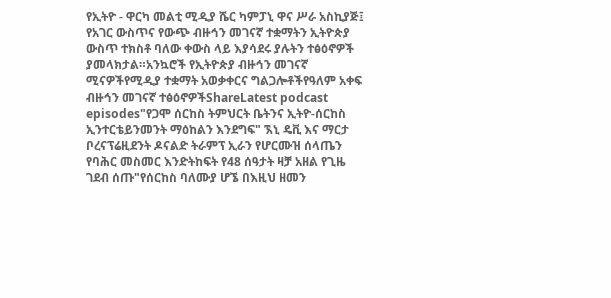የኢትዮ - ዋርካ መልቲ ሚዲያ ሼር ካምፓኒ ዋና ሥራ አስኪያጅ፤ የአገር ውስጥና የውጭ ብዙኅን መገናኛ ተቋማትን ኢትዮጵያ ውስጥ ተክስቶ ባለው ቀውስ ላይ እያሳደሩ ያሉትን ተፅዕኖዎች ያመላክታል።አንኳሮች የኢትዮጵያ ብዙኅን መገናኛ ሚናዎችየሚዲያ ተቋማት አወቃቀርና ግልጋሎቶችየዓለም አቀፍ ብዙኅን መገናኛ ተፅዕኖዎችShareLatest podcast episodes"የጋሞ ሰርከስ ትምህርት ቤትንና ኢትዮ-ሰርከስ ኢንተርቴይንመንት ማዕከልን እንደግፍ" ኧኒ ዴቪ እና ማርታ ቦረናፕሬዚደንት ዶናልድ ትራምፕ ኢራን የሆርሙዝ ሰላጤን የባሕር መስመር እንድትከፍት የ48 ሰዓታት ዛቻ አዘል የጊዜ ገደብ ሰጡ"የሰርከስ ባለሙያ ሆኜ በእዚህ ዘመን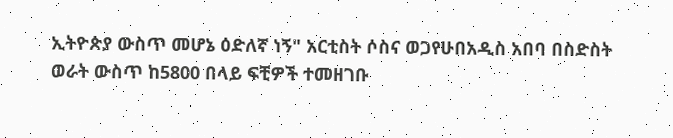ኢትዮጵያ ውስጥ መሆኔ ዕድለኛ ነኝ" አርቲስት ሶስና ወጋየሁበአዲስ አበባ በስድስት ወራት ውስጥ ከ5800 በላይ ፍቺዎች ተመዘገቡ